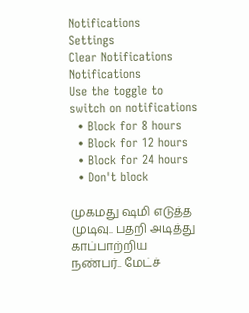Notifications
Settings
Clear Notifications
Notifications
Use the toggle to switch on notifications
  • Block for 8 hours
  • Block for 12 hours
  • Block for 24 hours
  • Don't block

முகமது ஷமி எடுத்த முடிவு.. பதறி அடித்து காப்பாற்றிய நண்பர்.. மேட்ச்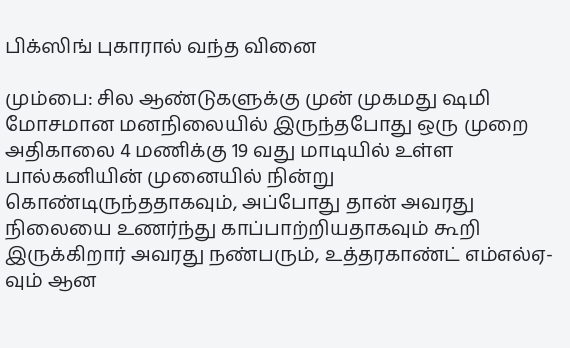பிக்ஸிங் புகாரால் வந்த வினை

மும்பை: சில ஆண்டுகளுக்கு முன் முகமது ஷமி மோசமான மனநிலையில் இருந்தபோது ஒரு முறை அதிகாலை 4 மணிக்கு 19 வது மாடியில் உள்ள பால்கனியின் முனையில் நின்று கொண்டிருந்ததாகவும், அப்போது தான் அவரது நிலையை உணர்ந்து காப்பாற்றியதாகவும் கூறி இருக்கிறார் அவரது நண்பரும், உத்தரகாண்ட் எம்எல்ஏ-வும் ஆன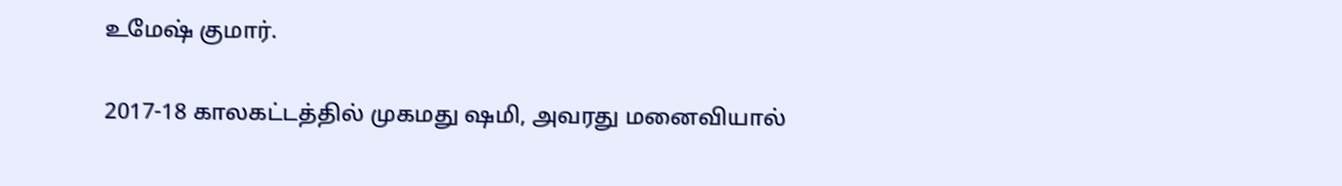உமேஷ் குமார்.

2017-18 காலகட்டத்தில் முகமது ஷமி, அவரது மனைவியால்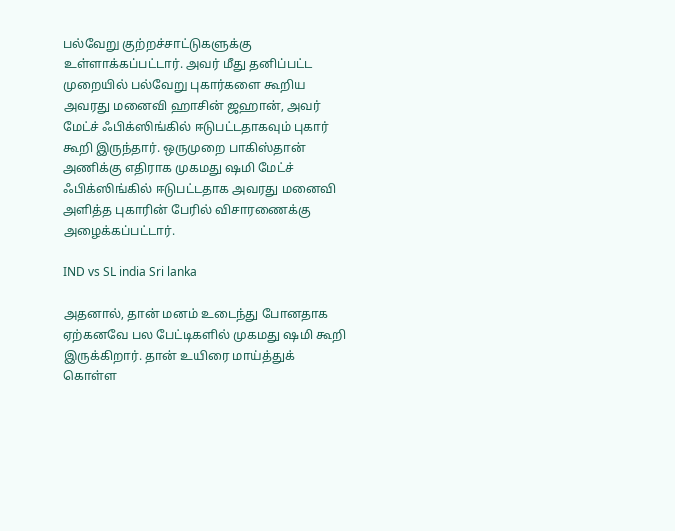பல்வேறு குற்றச்சாட்டுகளுக்கு உள்ளாக்கப்பட்டார். அவர் மீது தனிப்பட்ட முறையில் பல்வேறு புகார்களை கூறிய அவரது மனைவி ஹாசின் ஜஹான், அவர் மேட்ச் ஃபிக்ஸிங்கில் ஈடுபட்டதாகவும் புகார் கூறி இருந்தார். ஒருமுறை பாகிஸ்தான் அணிக்கு எதிராக முகமது ஷமி மேட்ச் ஃபிக்ஸிங்கில் ஈடுபட்டதாக அவரது மனைவி அளித்த புகாரின் பேரில் விசாரணைக்கு அழைக்கப்பட்டார்.

IND vs SL india Sri lanka

அதனால், தான் மனம் உடைந்து போனதாக ஏற்கனவே பல பேட்டிகளில் முகமது ஷமி கூறி இருக்கிறார். தான் உயிரை மாய்த்துக் கொள்ள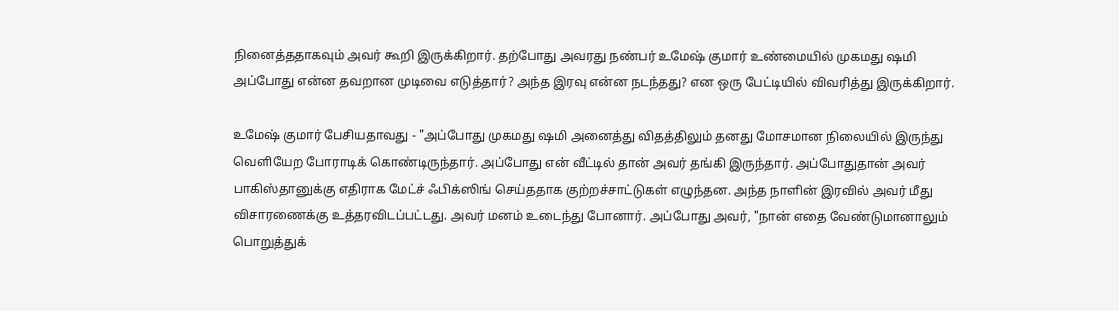நினைத்ததாகவும் அவர் கூறி இருக்கிறார். தற்போது அவரது நண்பர் உமேஷ் குமார் உண்மையில் முகமது ஷமி அப்போது என்ன தவறான முடிவை எடுத்தார்? அந்த இரவு என்ன நடந்தது? என ஒரு பேட்டியில் விவரித்து இருக்கிறார்.

உமேஷ் குமார் பேசியதாவது - "அப்போது முகமது ஷமி அனைத்து விதத்திலும் தனது மோசமான நிலையில் இருந்து வெளியேற போராடிக் கொண்டிருந்தார். அப்போது என் வீட்டில் தான் அவர் தங்கி இருந்தார். அப்போதுதான் அவர் பாகிஸ்தானுக்கு எதிராக மேட்ச் ஃபிக்ஸிங் செய்ததாக குற்றச்சாட்டுகள் எழுந்தன. அந்த நாளின் இரவில் அவர் மீது விசாரணைக்கு உத்தரவிடப்பட்டது. அவர் மனம் உடைந்து போனார். அப்போது அவர், "நான் எதை வேண்டுமானாலும் பொறுத்துக்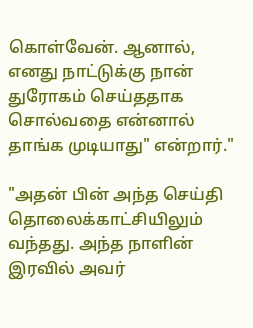கொள்வேன். ஆனால், எனது நாட்டுக்கு நான் துரோகம் செய்ததாக சொல்வதை என்னால் தாங்க முடியாது" என்றார்."

"அதன் பின் அந்த செய்தி தொலைக்காட்சியிலும் வந்தது. அந்த நாளின் இரவில் அவர்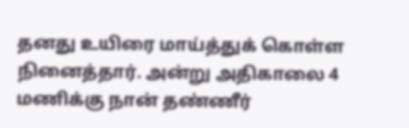தனது உயிரை மாய்த்துக் கொள்ள நினைத்தார். அன்று அதிகாலை 4 மணிக்கு நான் தண்ணீர்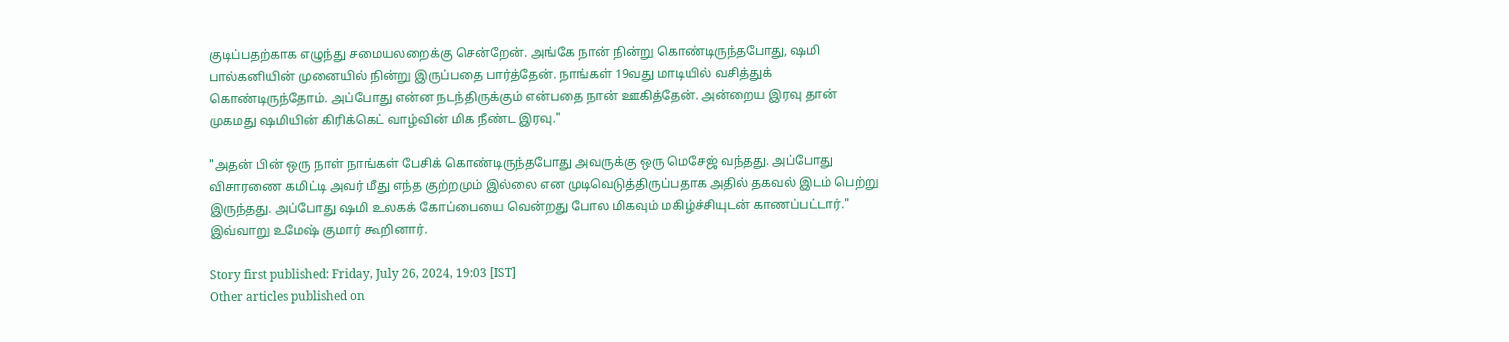குடிப்பதற்காக எழுந்து சமையலறைக்கு சென்றேன். அங்கே நான் நின்று கொண்டிருந்தபோது, ஷமி பால்கனியின் முனையில் நின்று இருப்பதை பார்த்தேன். நாங்கள் 19வது மாடியில் வசித்துக் கொண்டிருந்தோம். அப்போது என்ன நடந்திருக்கும் என்பதை நான் ஊகித்தேன். அன்றைய இரவு தான் முகமது ஷமியின் கிரிக்கெட் வாழ்வின் மிக நீண்ட இரவு."

"அதன் பின் ஒரு நாள் நாங்கள் பேசிக் கொண்டிருந்தபோது அவருக்கு ஒரு மெசேஜ் வந்தது. அப்போது விசாரணை கமிட்டி அவர் மீது எந்த குற்றமும் இல்லை என முடிவெடுத்திருப்பதாக அதில் தகவல் இடம் பெற்று இருந்தது. அப்போது ஷமி உலகக் கோப்பையை வென்றது போல மிகவும் மகிழ்ச்சியுடன் காணப்பட்டார்." இவ்வாறு உமேஷ் குமார் கூறினார்.

Story first published: Friday, July 26, 2024, 19:03 [IST]
Other articles published on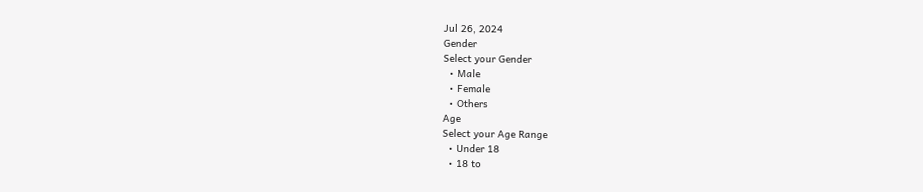Jul 26, 2024
Gender
Select your Gender
  • Male
  • Female
  • Others
Age
Select your Age Range
  • Under 18
  • 18 to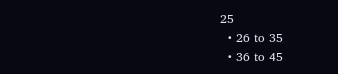25
  • 26 to 35
  • 36 to 45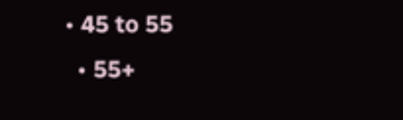• 45 to 55
  • 55+